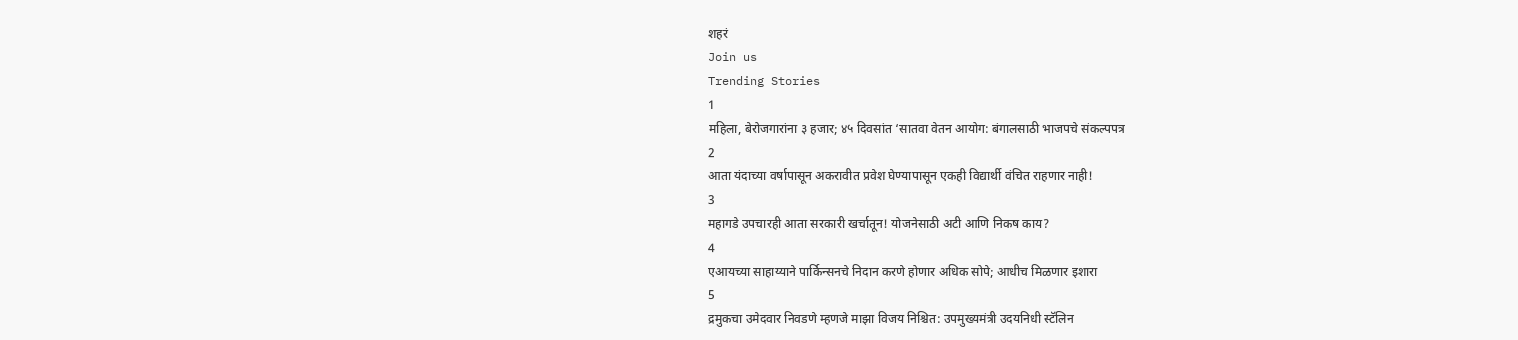शहरं
Join us
Trending Stories
1
महिला, बेरोजगारांना ३ हजार; ४५ दिवसांत ‘सातवा वेतन आयोग: बंगालसाठी भाजपचे संकल्पपत्र
2
आता यंदाच्या वर्षापासून अकरावीत प्रवेश घेण्यापासून एकही विद्यार्थी वंचित राहणार नाही!
3
महागडे उपचारही आता सरकारी खर्चातून! योजनेसाठी अटी आणि निकष काय?
4
एआयच्या साहाय्याने पार्किन्सनचे निदान करणे होणार अधिक सोपे; आधीच मिळणार इशारा
5
द्रमुकचा उमेदवार निवडणे म्हणजे माझा विजय निश्चित: उपमुख्यमंत्री उदयनिधी स्टॅलिन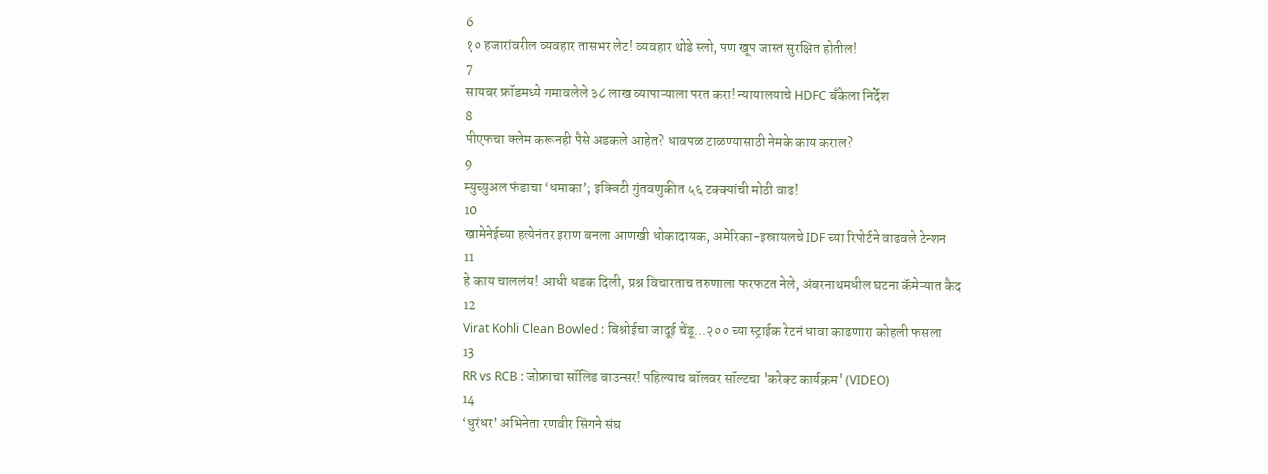6
१० हजारांवरील व्यवहार तासभर लेट! व्यवहार थोडे स्लो, पण खूप जास्त सुरक्षित होतील!
7
सायबर फ्रॉडमध्ये गमावलेले ३८ लाख व्यापाऱ्याला परत करा! न्यायालयाचे HDFC बँकेला निर्देश
8
पीएफचा क्लेम करूनही पैसे अडकले आहेत? धावपळ टाळण्यासाठी नेमके काय कराल?
9
म्युच्युअल फंडाचा ‘धमाका’; इक्विटी गुंतवणुकीत ५६ टक्क्यांची मोठी वाढ!
10
खामेनेईच्या हत्येनंतर इराण बनला आणखी धोकादायक, अमेरिका-इस्रायलचे IDF च्या रिपोर्टने वाढवले टेन्शन
11
हे काय चाललंय! आधी धडक दिली, प्रश्न विचारताच तरुणाला फरफटत नेले, अंबरनाथमधील घटना कॅमेऱ्यात कैद
12
Virat Kohli Clean Bowled : बिश्नोईचा जादूई चेंडू...२०० च्या स्ट्राईक रेटनं धावा काढणारा कोहली फसला
13
RR vs RCB : जोफ्राचा सॉलिड बाउन्सर! पहिल्याच बॉलवर सॉल्टचा 'करेक्ट कार्यक्रम' (VIDEO)
14
‘धुरंधर’ अभिनेता रणवीर सिंगने संघ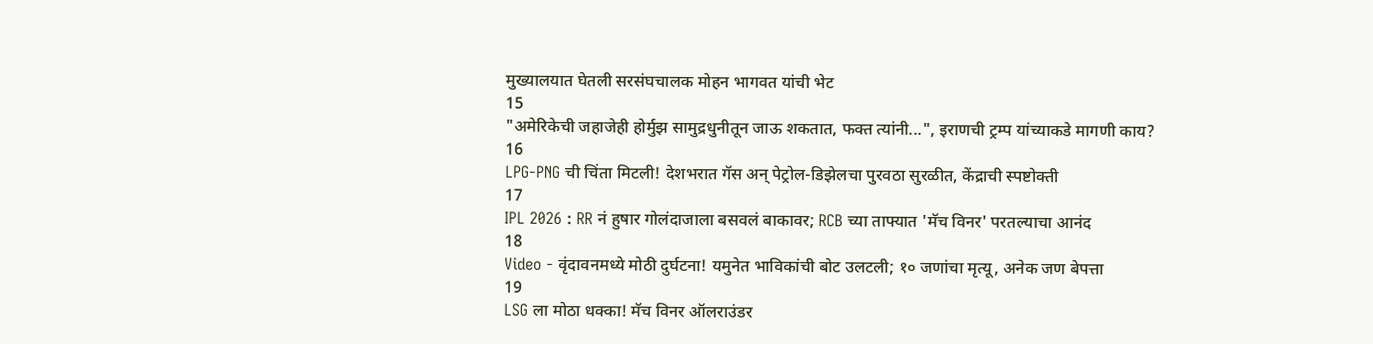मुख्यालयात घेतली सरसंघचालक मोहन भागवत यांची भेट
15
"अमेरिकेची जहाजेही होर्मुझ सामुद्रधुनीतून जाऊ शकतात, फक्त त्यांनी...", इराणची ट्रम्प यांच्याकडे मागणी काय?
16
LPG-PNG ची चिंता मिटली! देशभरात गॅस अन् पेट्रोल-डिझेलचा पुरवठा सुरळीत, केंद्राची स्पष्टोक्ती
17
IPL 2026 : RR नं हुषार गोलंदाजाला बसवलं बाकावर; RCB च्या ताफ्यात 'मॅच विनर' परतल्याचा आनंद
18
Video - वृंदावनमध्ये मोठी दुर्घटना! यमुनेत भाविकांची बोट उलटली; १० जणांचा मृत्यू, अनेक जण बेपत्ता
19
LSG ला मोठा धक्का! मॅच विनर ऑलराउंडर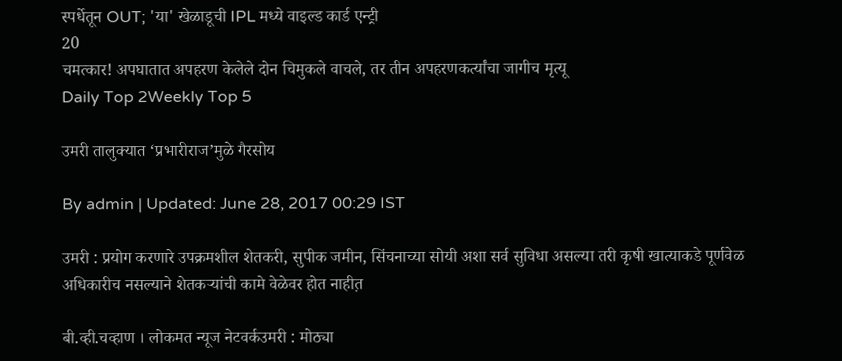स्पर्धेतून OUT; 'या' खेळाडूची IPL मध्ये वाइल्ड कार्ड एन्ट्री
20
चमत्कार! अपघातात अपहरण केलेले दोन चिमुकले वाचले, तर तीन अपहरणकर्त्यांचा जागीच मृत्यू
Daily Top 2Weekly Top 5

उमरी तालुक्यात ‘प्रभारीराज’मुळे गैरसोय

By admin | Updated: June 28, 2017 00:29 IST

उमरी : प्रयोग करणारे उपक्रमशील शेतकरी, सुपीक जमीन, सिंचनाच्या सोयी अशा सर्व सुविधा असल्या तरी कृषी खात्याकडे पूर्णवेळ अधिकारीच नसल्याने शेतकऱ्यांची कामे वेळेवर होत नाहीत़

बी.व्ही.चव्हाण । लोकमत न्यूज नेटवर्कउमरी : मोठ्या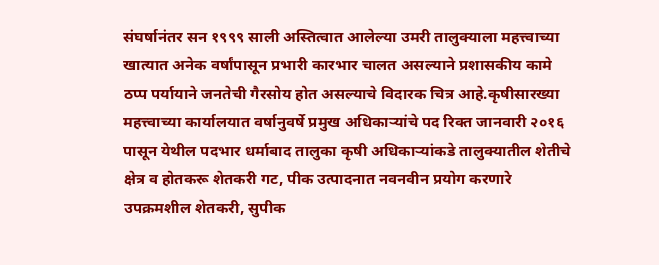संघर्षानंतर सन १९९९ साली अस्तित्वात आलेल्या उमरी तालुक्याला महत्त्वाच्या खात्यात अनेक वर्षांपासून प्रभारी कारभार चालत असल्याने प्रशासकीय कामे ठप्प पर्यायाने जनतेची गैरसोय होत असल्याचे विदारक चित्र आहे.कृषीसारख्या महत्त्वाच्या कार्यालयात वर्षानुवर्षे प्रमुख अधिकाऱ्यांचे पद रिक्त जानवारी २०१६ पासून येथील पदभार धर्माबाद तालुका कृषी अधिकाऱ्यांकडे तालुक्यातील शेतीचे क्षेत्र व होतकरू शेतकरी गट, पीक उत्पादनात नवनवीन प्रयोग करणारे उपक्रमशील शेतकरी, सुपीक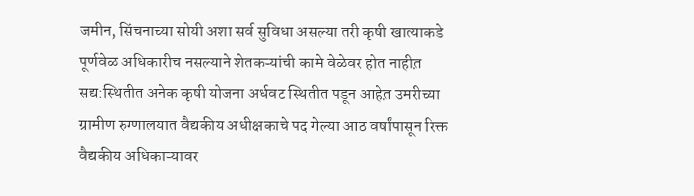जमीन, सिंचनाच्या सोयी अशा सर्व सुविधा असल्या तरी कृषी खात्याकडे पूर्णवेळ अधिकारीच नसल्याने शेतकऱ्यांची कामे वेळेवर होत नाहीत़ सद्य:स्थितीत अनेक कृषी योजना अर्धवट स्थितीत पडून आहेत़ उमरीच्या ग्रामीण रुग्णालयात वैद्यकीय अधीक्षकाचे पद गेल्या आठ वर्षांपासून रिक्त वैद्यकीय अधिकाऱ्यावर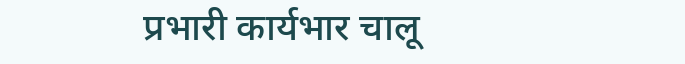प्रभारी कार्यभार चालू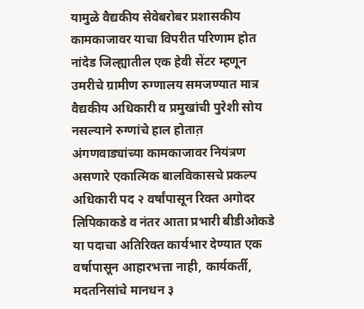यामुळे वैद्यकीय सेवेबरोबर प्रशासकीय कामकाजावर याचा विपरीत परिणाम होत नांदेड जिल्ह्यातील एक हेवी सेंटर म्हणून उमरीचे ग्रामीण रुग्णालय समजण्यात मात्र वैद्यकीय अधिकारी व प्रमुखांची पुरेशी सोय नसल्याने रुग्णांचे हाल होतात़ अंगणवाड्यांच्या कामकाजावर नियंत्रण असणारे एकात्मिक बालविकासचे प्रकल्प अधिकारी पद २ वर्षांपासून रिक्त अगोदर लिपिकाकडे व नंतर आता प्रभारी बीडीओकडे या पदाचा अतिरिक्त कार्यभार देण्यात एक वर्षापासून आहारभत्ता नाही, कार्यकर्ती, मदतनिसांचे मानधन ३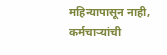महिन्यापासून नाही, कर्मचाऱ्यांची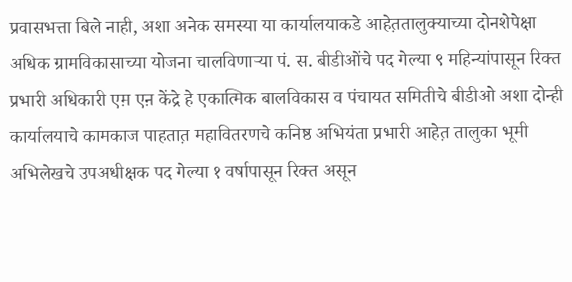प्रवासभत्ता बिले नाही, अशा अनेक समस्या या कार्यालयाकडे आहेत़तालुक्याच्या दोनशेपेक्षा अधिक ग्रामविकासाच्या योजना चालविणाऱ्या पं. स. बीडीओंचे पद गेल्या ९ महिन्यांपासून रिक्त प्रभारी अधिकारी एम़ एऩ केंद्रे हे एकात्मिक बालविकास व पंचायत समितीचे बीडीओ अशा दोन्ही कार्यालयाचे कामकाज पाहतात़ महावितरणचे कनिष्ठ अभियंता प्रभारी आहेत़ तालुका भूमी अभिलेखचे उपअधीक्षक पद गेल्या १ वर्षापासून रिक्त असून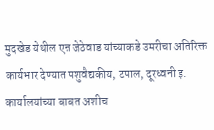मुदखेड येथील एऩ जेठेवाड यांच्याकडे उमरीचा अतिरिक्त कार्यभार देण्यात पशुवैद्यकीय, टपाल, दूरध्वनी इ. कार्यालयांच्या बाबत अशीच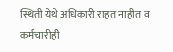स्थिती येथे अधिकारी राहत नाहीत व कर्मचारीही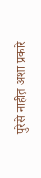पुरेसे नाहीत़ अशा प्रकारे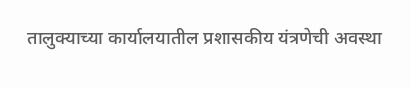तालुक्याच्या कार्यालयातील प्रशासकीय यंत्रणेची अवस्था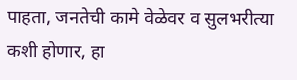पाहता, जनतेची कामे वेळेवर व सुलभरीत्या कशी होणार, हा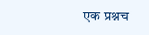एक प्रश्नच